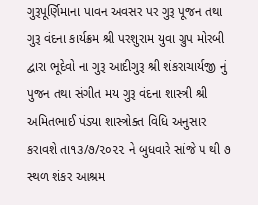ગુરૂપૂર્ણિમાના પાવન અવસર પર ગુરૂ પૂજન તથા ગુરૂ વંદના કાર્યક્રમ શ્રી પરશુરામ યુવા ગ્રુપ મોરબી દ્વારા ભૂદેવો ના ગુરૂ આદીગુરૂ શ્રી શંકરાચાર્યજી નું પુજન તથા સંગીત મય ગુરૂ વંદના શાસ્ત્રી શ્રી અમિતભાઈ પંડ્યા શાસ્ત્રોક્ત વિધિ અનુસાર કરાવશે તા૧૩/૭/૨૦૨૨ ને બુધવારે સાંજે ૫ થી ૭ સ્થળ શંકર આશ્રમ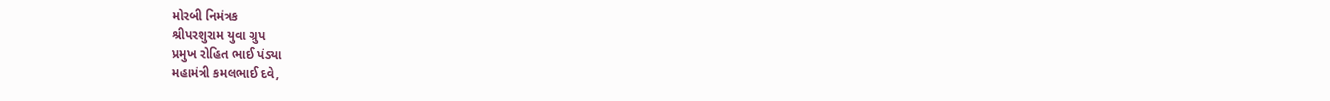મોરબી નિમંત્રક
શ્રીપરશુરામ યુવા ગ્રુપ
પ્રમુખ રોહિત ભાઈ પંડ્યા
મહામંત્રી કમલભાઈ દવે,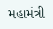મહામંત્રી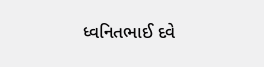ધ્વનિતભાઈ દવે